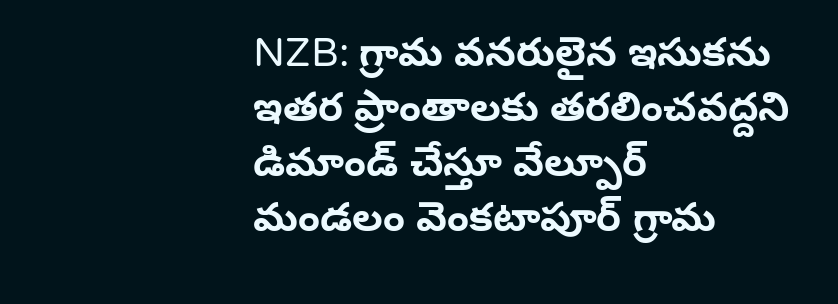NZB: గ్రామ వనరులైన ఇసుకను ఇతర ప్రాంతాలకు తరలించవద్దని డిమాండ్ చేస్తూ వేల్పూర్ మండలం వెంకటాపూర్ గ్రామ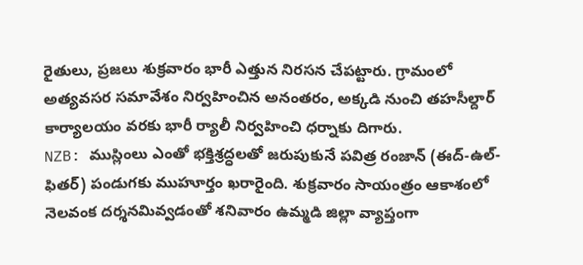రైతులు, ప్రజలు శుక్రవారం భారీ ఎత్తున నిరసన చేపట్టారు. గ్రామంలో అత్యవసర సమావేశం నిర్వహించిన అనంతరం, అక్కడి నుంచి తహసీల్దార్ కార్యాలయం వరకు భారీ ర్యాలీ నిర్వహించి ధర్నాకు దిగారు.
NZB: ముస్లింలు ఎంతో భక్తిశ్రద్ధలతో జరుపుకునే పవిత్ర రంజాన్ (ఈద్-ఉల్-ఫితర్) పండుగకు ముహూర్తం ఖరారైంది. శుక్రవారం సాయంత్రం ఆకాశంలో నెలవంక దర్శనమివ్వడంతో శనివారం ఉమ్మడి జిల్లా వ్యాప్తంగా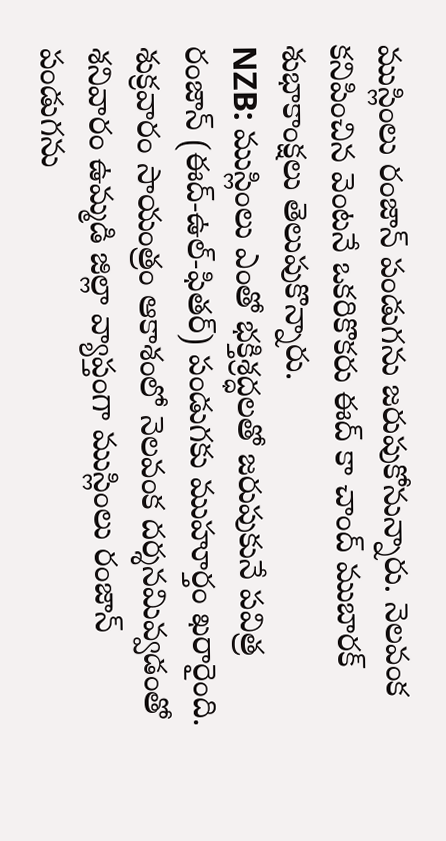ముస్లింలు రంజాన్ పండుగను జరుపుకోనున్నారు. నెలవంక కనిపించిన వెంటనే ఒకరికొకరు ఈద్ కా చాంద్ ముబారక్ శుభాకాంక్షలు తెలుపుకొన్నారు.
NZB: ముస్లింలు ఎంతో భక్తిశ్రద్ధలతో జరుపుకునే పవిత్ర రంజాన్ (ఈద్-ఉల్-ఫితర్) పండుగకు ముహూర్తం ఖరారైంది. శుక్రవారం సాయంత్రం ఆకాశంలో నెలవంక దర్శనమివ్వడంతో శనివారం ఉమ్మడి జిల్లా వ్యాప్తంగా ముస్లింలు రంజాన్ పండుగను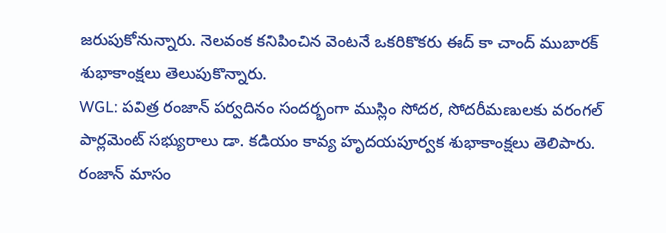జరుపుకోనున్నారు. నెలవంక కనిపించిన వెంటనే ఒకరికొకరు ఈద్ కా చాంద్ ముబారక్ శుభాకాంక్షలు తెలుపుకొన్నారు.
WGL: పవిత్ర రంజాన్ పర్వదినం సందర్భంగా ముస్లిం సోదర, సోదరీమణులకు వరంగల్ పార్లమెంట్ సభ్యురాలు డా. కడియం కావ్య హృదయపూర్వక శుభాకాంక్షలు తెలిపారు. రంజాన్ మాసం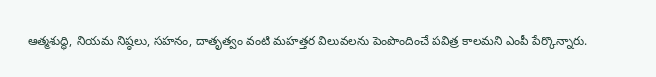ఆత్మశుద్ధి, నియమ నిష్ఠలు, సహనం, దాతృత్వం వంటి మహత్తర విలువలను పెంపొందించే పవిత్ర కాలమని ఎంపీ పేర్కొన్నారు.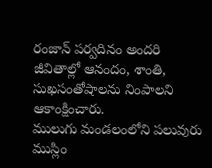రంజాన్ పర్వదినం అందరి జీవితాల్లో ఆనందం, శాంతి, సుఖసంతోషాలను నింపాలని ఆకాంక్షించారు.
ములుగు మండలంలోని పలువురు ముస్లిం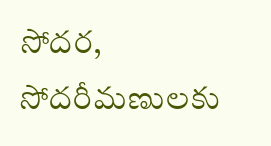సోదర, సోదరీమణులకు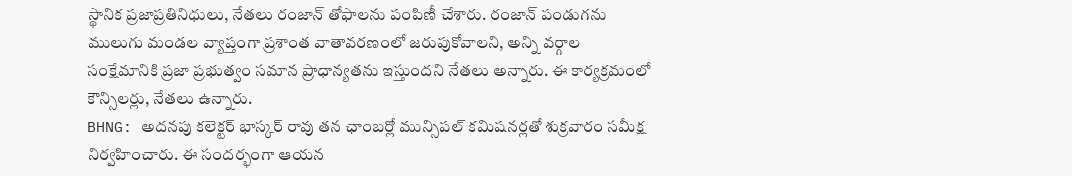స్థానిక ప్రజాప్రతినిధులు, నేతలు రంజాన్ తోఫాలను పంపిణీ చేశారు. రంజాన్ పండుగను ములుగు మండల వ్యాప్తంగా ప్రశాంత వాతావరణంలో జరుపుకోవాలని, అన్ని వర్గాల సంక్షేమానికి ప్రజా ప్రభుత్వం సమాన ప్రాధాన్యతను ఇస్తుందని నేతలు అన్నారు. ఈ కార్యక్రమంలో కౌన్సిలర్లు, నేతలు ఉన్నారు.
BHNG: అదనపు కలెక్టర్ భాస్కర్ రావు తన ఛాంబర్లో మున్సిపల్ కమిషనర్లతో శుక్రవారం సమీక్ష నిర్వహించారు. ఈ సందర్భంగా ఆయన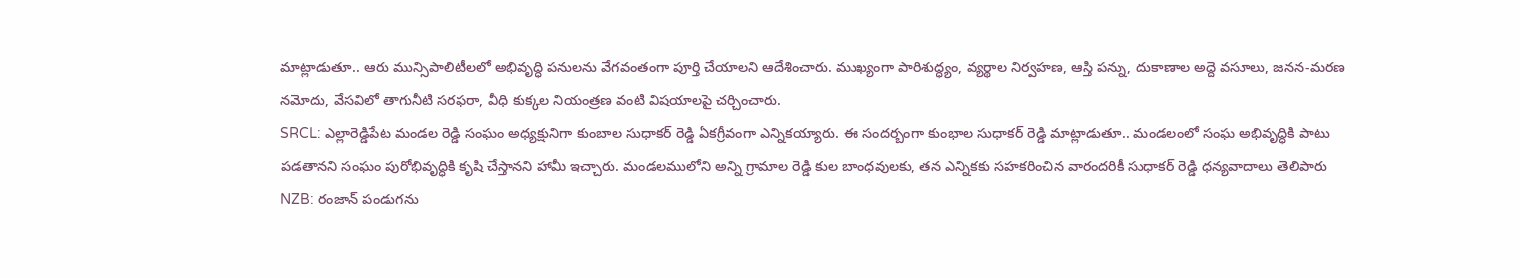మాట్లాడుతూ.. ఆరు మున్సిపాలిటీలలో అభివృద్ధి పనులను వేగవంతంగా పూర్తి చేయాలని ఆదేశించారు. ముఖ్యంగా పారిశుద్ధ్యం, వ్యర్థాల నిర్వహణ, ఆస్తి పన్ను, దుకాణాల అద్దె వసూలు, జనన-మరణ నమోదు, వేసవిలో తాగునీటి సరఫరా, వీధి కుక్కల నియంత్రణ వంటి విషయాలపై చర్చించారు.
SRCL: ఎల్లారెడ్డిపేట మండల రెడ్డి సంఘం అధ్యక్షునిగా కుంబాల సుధాకర్ రెడ్డి ఏకగ్రీవంగా ఎన్నికయ్యారు. ఈ సందర్బంగా కుంభాల సుధాకర్ రెడ్డి మాట్లాడుతూ.. మండలంలో సంఘ అభివృద్ధికి పాటు పడతానని సంఘం పురోభివృద్ధికి కృషి చేస్తానని హామీ ఇచ్చారు. మండలములోని అన్ని గ్రామాల రెడ్డి కుల బాంధవులకు, తన ఎన్నికకు సహకరించిన వారందరికీ సుధాకర్ రెడ్డి ధన్యవాదాలు తెలిపారు
NZB: రంజాన్ పండుగను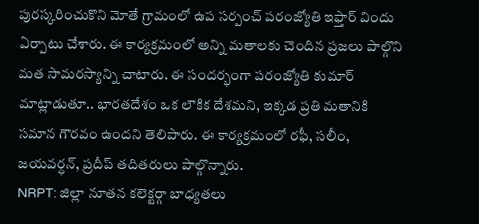పురస్కరించుకొని మోతే గ్రామంలో ఉప సర్పంచ్ పరంజ్యోతి ఇఫ్తార్ విందు ఏర్పాటు చేశారు. ఈ కార్యక్రమంలో అన్ని మతాలకు చెందిన ప్రజలు పాల్గొని మత సామరస్యాన్ని చాటారు. ఈ సందర్భంగా పరంజ్యోతి కుమార్ మాట్లాడుతూ.. భారతదేశం ఒక లౌకిక దేశమని, ఇక్కడ ప్రతి మతానికి సమాన గౌరవం ఉందని తెలిపారు. ఈ కార్యక్రమంలో రఫీ, సలీం, జయవర్ధన్, ప్రదీప్ తదితరులు పాల్గొన్నారు.
NRPT: జిల్లా నూతన కలెక్టర్గా బాధ్యతలు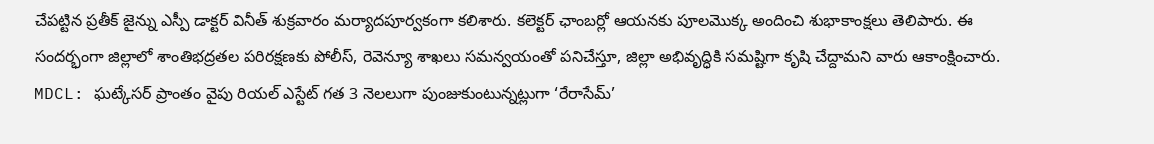చేపట్టిన ప్రతీక్ జైన్ను ఎస్పీ డాక్టర్ వినీత్ శుక్రవారం మర్యాదపూర్వకంగా కలిశారు. కలెక్టర్ ఛాంబర్లో ఆయనకు పూలమొక్క అందించి శుభాకాంక్షలు తెలిపారు. ఈ సందర్భంగా జిల్లాలో శాంతిభద్రతల పరిరక్షణకు పోలీస్, రెవెన్యూ శాఖలు సమన్వయంతో పనిచేస్తూ, జిల్లా అభివృద్ధికి సమష్టిగా కృషి చేద్దామని వారు ఆకాంక్షించారు.
MDCL: ఘట్కేసర్ ప్రాంతం వైపు రియల్ ఎస్టేట్ గత 3 నెలలుగా పుంజుకుంటున్నట్లుగా ‘రేరాసేమ్’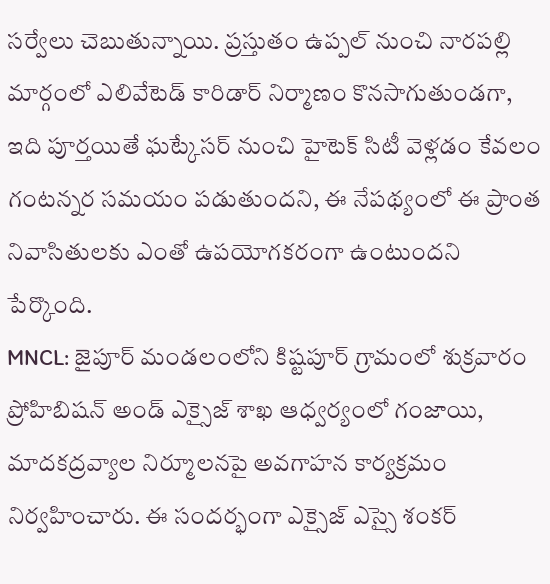సర్వేలు చెబుతున్నాయి. ప్రస్తుతం ఉప్పల్ నుంచి నారపల్లి మార్గంలో ఎలివేటెడ్ కారిడార్ నిర్మాణం కొనసాగుతుండగా, ఇది పూర్తయితే ఘట్కేసర్ నుంచి హైటెక్ సిటీ వెళ్లడం కేవలం గంటన్నర సమయం పడుతుందని, ఈ నేపథ్యంలో ఈ ప్రాంత నివాసితులకు ఎంతో ఉపయోగకరంగా ఉంటుందని పేర్కొంది.
MNCL: జైపూర్ మండలంలోని కిష్టపూర్ గ్రామంలో శుక్రవారం ప్రోహిబిషన్ అండ్ ఎక్సైజ్ శాఖ ఆధ్వర్యంలో గంజాయి, మాదకద్రవ్యాల నిర్మూలనపై అవగాహన కార్యక్రమం నిర్వహించారు. ఈ సందర్భంగా ఎక్సైజ్ ఎస్సై శంకర్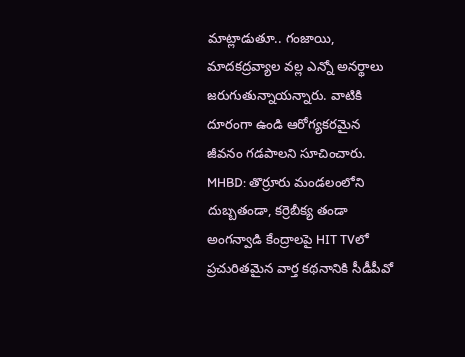మాట్లాడుతూ.. గంజాయి, మాదకద్రవ్యాల వల్ల ఎన్నో అనర్థాలు జరుగుతున్నాయన్నారు. వాటికి దూరంగా ఉండి ఆరోగ్యకరమైన జీవనం గడపాలని సూచించారు.
MHBD: తొర్రూరు మండలంలోని దుబ్బతండా, కర్రెబీక్య తండా అంగన్వాడి కేంద్రాలపై HIT TVలో ప్రచురితమైన వార్త కథనానికి సీడీపీవో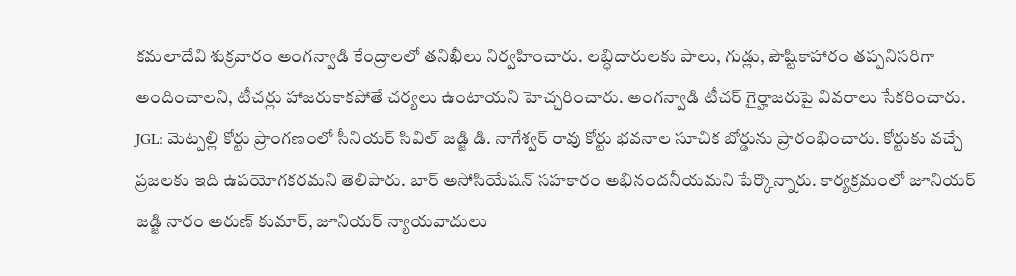కమలాదేవి శుక్రవారం అంగన్వాడి కేంద్రాలలో తనిఖీలు నిర్వహించారు. లబ్ధిదారులకు పాలు, గుడ్లు, పౌష్టికాహారం తప్పనిసరిగా అందించాలని, టీచర్లు హాజరుకాకపోతే చర్యలు ఉంటాయని హెచ్చరించారు. అంగన్వాడి టీచర్ గైర్హాజరుపై వివరాలు సేకరించారు.
JGL: మెట్పల్లి కోర్టు ప్రాంగణంలో సీనియర్ సివిల్ జడ్జి డి. నాగేశ్వర్ రావు కోర్టు భవనాల సూచిక బోర్డును ప్రారంభించారు. కోర్టుకు వచ్చే ప్రజలకు ఇది ఉపయోగకరమని తెలిపారు. బార్ అసోసియేషన్ సహకారం అభినందనీయమని పేర్కొన్నారు. కార్యక్రమంలో జూనియర్ జడ్జి నారం అరుణ్ కుమార్, జూనియర్ న్యాయవాదులు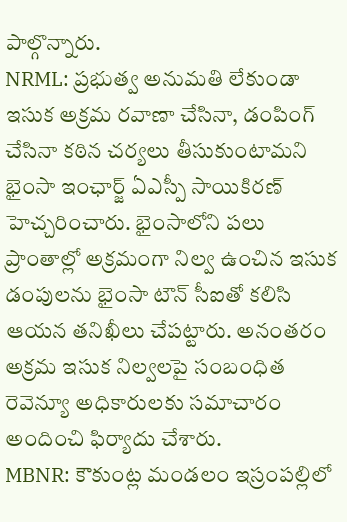పాల్గొన్నారు.
NRML: ప్రభుత్వ అనుమతి లేకుండా ఇసుక అక్రమ రవాణా చేసినా, డంపింగ్ చేసినా కఠిన చర్యలు తీసుకుంటామని భైంసా ఇంఛార్జ్ ఏఎస్పీ సాయికిరణ్ హెచ్చరించారు. భైంసాలోని పలు ప్రాంతాల్లో అక్రమంగా నిల్వ ఉంచిన ఇసుక డంపులను భైంసా టౌన్ సీఐతో కలిసి ఆయన తనిఖీలు చేపట్టారు. అనంతరం అక్రమ ఇసుక నిల్వలపై సంబంధిత రెవెన్యూ అధికారులకు సమాచారం అందించి ఫిర్యాదు చేశారు.
MBNR: కౌకుంట్ల మండలం ఇస్రంపల్లిలో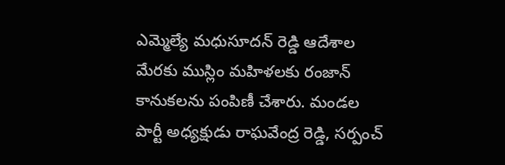ఎమ్మెల్యే మధుసూదన్ రెడ్డి ఆదేశాల మేరకు ముస్లిం మహిళలకు రంజాన్ కానుకలను పంపిణీ చేశారు. మండల పార్టీ అధ్యక్షుడు రాఘవేంద్ర రెడ్డి, సర్పంచ్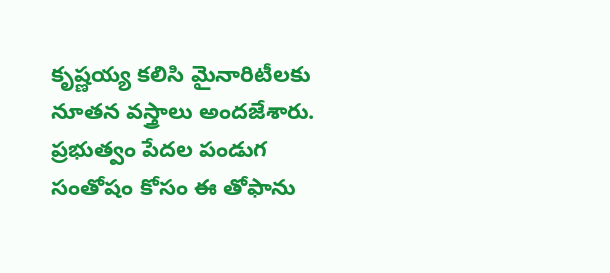కృష్ణయ్య కలిసి మైనారిటీలకు నూతన వస్త్రాలు అందజేశారు. ప్రభుత్వం పేదల పండుగ సంతోషం కోసం ఈ తోఫాను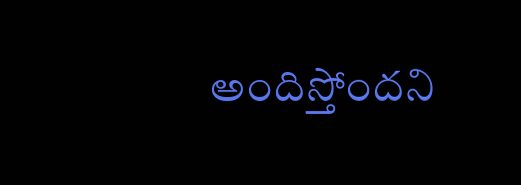అందిస్తోందని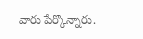వారు పేర్కొన్నారు.